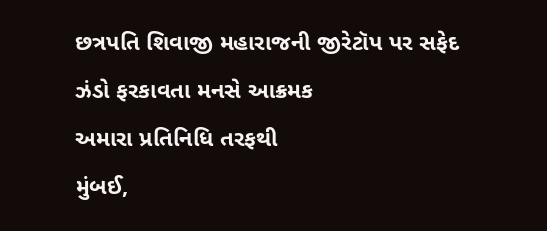છત્રપતિ શિવાજી મહારાજની જીરેટૉપ પર સફેદ ઝંડો ફરકાવતા મનસે આક્રમક
અમારા પ્રતિનિધિ તરફથી
મુંબઈ,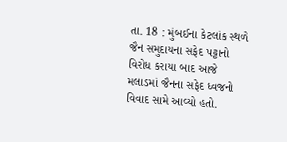તા. 18 : મુંબઈના કેટલાંક સ્થળે જૈન સમુદાયના સફેદ પટ્ટાનો વિરોધ કરાયા બાદ આજે મલાડમાં જૈનના સફેદ ધ્વજનો વિવાદ સામે આવ્યો હતો.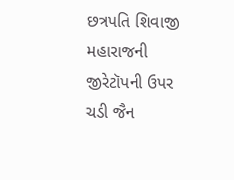છત્રપતિ શિવાજી મહારાજની જીરેટૉપની ઉપર ચડી જૈન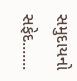સમુદાયનો સફેદ.......